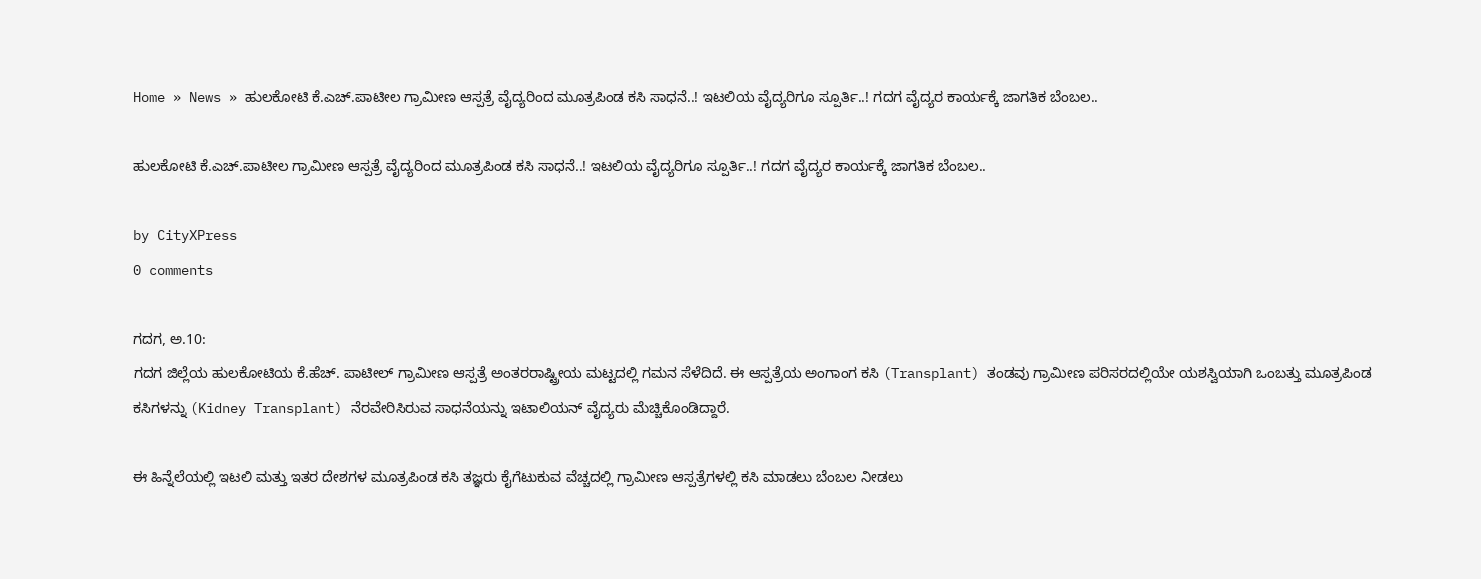Home » News » ಹುಲಕೋಟಿ ಕೆ.ಎಚ್.ಪಾಟೀಲ ಗ್ರಾಮೀಣ ಆಸ್ಪತ್ರೆ ವೈದ್ಯರಿಂದ ಮೂತ್ರಪಿಂಡ ಕಸಿ ಸಾಧನೆ..! ಇಟಲಿಯ ವೈದ್ಯರಿಗೂ ಸ್ಪೂರ್ತಿ..! ಗದಗ ವೈದ್ಯರ ಕಾರ್ಯಕ್ಕೆ ಜಾಗತಿಕ ಬೆಂಬಲ..

ಹುಲಕೋಟಿ ಕೆ.ಎಚ್.ಪಾಟೀಲ ಗ್ರಾಮೀಣ ಆಸ್ಪತ್ರೆ ವೈದ್ಯರಿಂದ ಮೂತ್ರಪಿಂಡ ಕಸಿ ಸಾಧನೆ..! ಇಟಲಿಯ ವೈದ್ಯರಿಗೂ ಸ್ಪೂರ್ತಿ..! ಗದಗ ವೈದ್ಯರ ಕಾರ್ಯಕ್ಕೆ ಜಾಗತಿಕ ಬೆಂಬಲ..

by CityXPress
0 comments

ಗದಗ, ಅ.10:
ಗದಗ ಜಿಲ್ಲೆಯ ಹುಲಕೋಟಿಯ ಕೆ.ಹೆಚ್. ಪಾಟೀಲ್ ಗ್ರಾಮೀಣ ಆಸ್ಪತ್ರೆ ಅಂತರರಾಷ್ಟ್ರೀಯ ಮಟ್ಟದಲ್ಲಿ ಗಮನ ಸೆಳೆದಿದೆ. ಈ ಆಸ್ಪತ್ರೆಯ ಅಂಗಾಂಗ ಕಸಿ (Transplant) ತಂಡವು ಗ್ರಾಮೀಣ ಪರಿಸರದಲ್ಲಿಯೇ ಯಶಸ್ವಿಯಾಗಿ ಒಂಬತ್ತು ಮೂತ್ರಪಿಂಡ ಕಸಿಗಳನ್ನು (Kidney Transplant) ನೆರವೇರಿಸಿರುವ ಸಾಧನೆಯನ್ನು ಇಟಾಲಿಯನ್ ವೈದ್ಯರು ಮೆಚ್ಚಿಕೊಂಡಿದ್ದಾರೆ.

ಈ ಹಿನ್ನೆಲೆಯಲ್ಲಿ ಇಟಲಿ ಮತ್ತು ಇತರ ದೇಶಗಳ ಮೂತ್ರಪಿಂಡ ಕಸಿ ತಜ್ಞರು ಕೈಗೆಟುಕುವ ವೆಚ್ಚದಲ್ಲಿ ಗ್ರಾಮೀಣ ಆಸ್ಪತ್ರೆಗಳಲ್ಲಿ ಕಸಿ ಮಾಡಲು ಬೆಂಬಲ ನೀಡಲು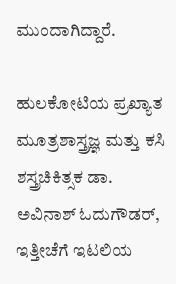ಮುಂದಾಗಿದ್ದಾರೆ.

ಹುಲಕೋಟಿಯ ಪ್ರಖ್ಯಾತ ಮೂತ್ರಶಾಸ್ತ್ರಜ್ಞ ಮತ್ತು ಕಸಿ ಶಸ್ತ್ರಚಿಕಿತ್ಸಕ ಡಾ. ಅವಿನಾಶ್ ಓದುಗೌಡರ್, ಇತ್ತೀಚೆಗೆ ಇಟಲಿಯ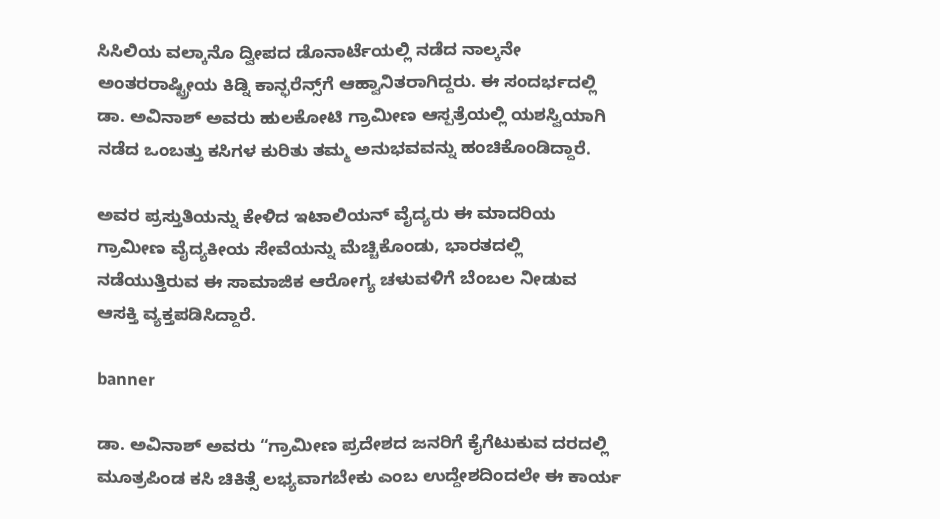ಸಿಸಿಲಿಯ ವಲ್ಕಾನೊ ದ್ವೀಪದ ಡೊನಾರ್ಟೆಯಲ್ಲಿ ನಡೆದ ನಾಲ್ಕನೇ ಅಂತರರಾಷ್ಟ್ರೀಯ ಕಿಡ್ನಿ ಕಾನ್ಫರೆನ್ಸ್‌ಗೆ ಆಹ್ವಾನಿತರಾಗಿದ್ದರು. ಈ ಸಂದರ್ಭದಲ್ಲಿ ಡಾ. ಅವಿನಾಶ್ ಅವರು ಹುಲಕೋಟಿ ಗ್ರಾಮೀಣ ಆಸ್ಪತ್ರೆಯಲ್ಲಿ ಯಶಸ್ವಿಯಾಗಿ ನಡೆದ ಒಂಬತ್ತು ಕಸಿಗಳ ಕುರಿತು ತಮ್ಮ ಅನುಭವವನ್ನು ಹಂಚಿಕೊಂಡಿದ್ದಾರೆ.

ಅವರ ಪ್ರಸ್ತುತಿಯನ್ನು ಕೇಳಿದ ಇಟಾಲಿಯನ್ ವೈದ್ಯರು ಈ ಮಾದರಿಯ ಗ್ರಾಮೀಣ ವೈದ್ಯಕೀಯ ಸೇವೆಯನ್ನು ಮೆಚ್ಚಿಕೊಂಡು, ಭಾರತದಲ್ಲಿ ನಡೆಯುತ್ತಿರುವ ಈ ಸಾಮಾಜಿಕ ಆರೋಗ್ಯ ಚಳುವಳಿಗೆ ಬೆಂಬಲ ನೀಡುವ ಆಸಕ್ತಿ ವ್ಯಕ್ತಪಡಿಸಿದ್ದಾರೆ.

banner

ಡಾ. ಅವಿನಾಶ್ ಅವರು “ಗ್ರಾಮೀಣ ಪ್ರದೇಶದ ಜನರಿಗೆ ಕೈಗೆಟುಕುವ ದರದಲ್ಲಿ ಮೂತ್ರಪಿಂಡ ಕಸಿ ಚಿಕಿತ್ಸೆ ಲಭ್ಯವಾಗಬೇಕು ಎಂಬ ಉದ್ದೇಶದಿಂದಲೇ ಈ ಕಾರ್ಯ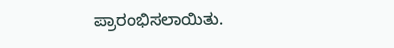ಪ್ರಾರಂಭಿಸಲಾಯಿತು.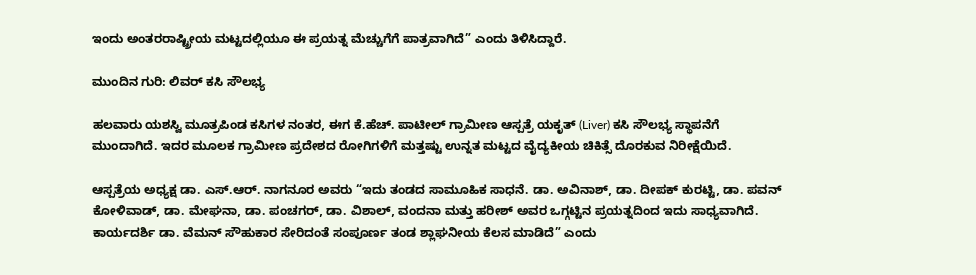ಇಂದು ಅಂತರರಾಷ್ಟ್ರೀಯ ಮಟ್ಟದಲ್ಲಿಯೂ ಈ ಪ್ರಯತ್ನ ಮೆಚ್ಚುಗೆಗೆ ಪಾತ್ರವಾಗಿದೆ” ಎಂದು ತಿಳಿಸಿದ್ದಾರೆ.

ಮುಂದಿನ ಗುರಿ: ಲಿವರ್ ಕಸಿ ಸೌಲಭ್ಯ

ಹಲವಾರು ಯಶಸ್ವಿ ಮೂತ್ರಪಿಂಡ ಕಸಿಗಳ ನಂತರ, ಈಗ ಕೆ.ಹೆಚ್. ಪಾಟೀಲ್ ಗ್ರಾಮೀಣ ಆಸ್ಪತ್ರೆ ಯಕೃತ್‌ (Liver) ಕಸಿ ಸೌಲಭ್ಯ ಸ್ಥಾಪನೆಗೆ ಮುಂದಾಗಿದೆ. ಇದರ ಮೂಲಕ ಗ್ರಾಮೀಣ ಪ್ರದೇಶದ ರೋಗಿಗಳಿಗೆ ಮತ್ತಷ್ಟು ಉನ್ನತ ಮಟ್ಟದ ವೈದ್ಯಕೀಯ ಚಿಕಿತ್ಸೆ ದೊರಕುವ ನಿರೀಕ್ಷೆಯಿದೆ.

ಆಸ್ಪತ್ರೆಯ ಅಧ್ಯಕ್ಷ ಡಾ. ಎಸ್.ಆರ್. ನಾಗನೂರ ಅವರು “ಇದು ತಂಡದ ಸಾಮೂಹಿಕ ಸಾಧನೆ. ಡಾ. ಅವಿನಾಶ್, ಡಾ. ದೀಪಕ್ ಕುರಟ್ಟಿ, ಡಾ. ಪವನ್ ಕೋಳಿವಾಡ್, ಡಾ. ಮೇಘನಾ, ಡಾ. ಪಂಚಗರ್, ಡಾ. ವಿಶಾಲ್, ವಂದನಾ ಮತ್ತು ಹರೀಶ್ ಅವರ ಒಗ್ಗಟ್ಟಿನ ಪ್ರಯತ್ನದಿಂದ ಇದು ಸಾಧ್ಯವಾಗಿದೆ. ಕಾರ್ಯದರ್ಶಿ ಡಾ. ವೆಮನ್ ಸೌಹುಕಾರ ಸೇರಿದಂತೆ ಸಂಪೂರ್ಣ ತಂಡ ಶ್ಲಾಘನೀಯ ಕೆಲಸ ಮಾಡಿದೆ” ಎಂದು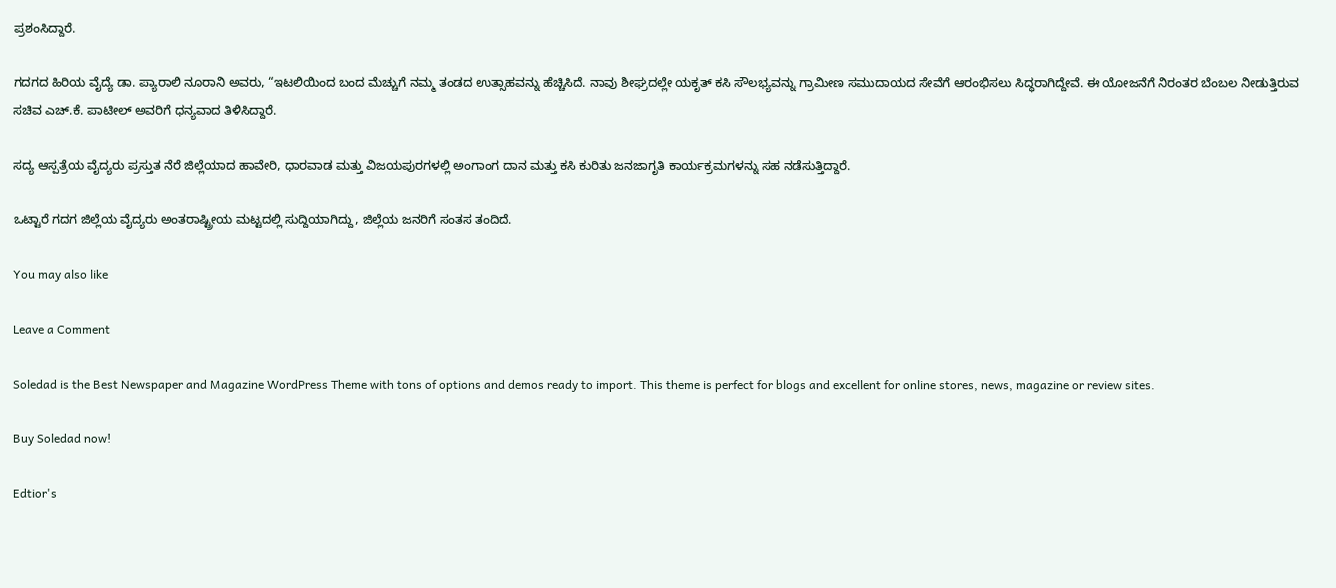ಪ್ರಶಂಸಿದ್ದಾರೆ.

ಗದಗದ ಹಿರಿಯ ವೈದ್ಯೆ ಡಾ. ಪ್ಯಾರಾಲಿ ನೂರಾನಿ ಅವರು, “ಇಟಲಿಯಿಂದ ಬಂದ ಮೆಚ್ಚುಗೆ ನಮ್ಮ ತಂಡದ ಉತ್ಸಾಹವನ್ನು ಹೆಚ್ಚಿಸಿದೆ. ನಾವು ಶೀಘ್ರದಲ್ಲೇ ಯಕೃತ್ ಕಸಿ ಸೌಲಭ್ಯವನ್ನು ಗ್ರಾಮೀಣ ಸಮುದಾಯದ ಸೇವೆಗೆ ಆರಂಭಿಸಲು ಸಿದ್ಧರಾಗಿದ್ದೇವೆ. ಈ ಯೋಜನೆಗೆ ನಿರಂತರ ಬೆಂಬಲ ನೀಡುತ್ತಿರುವ ಸಚಿವ ಎಚ್.ಕೆ. ಪಾಟೀಲ್ ಅವರಿಗೆ ಧನ್ಯವಾದ ತಿಳಿಸಿದ್ದಾರೆ.

ಸದ್ಯ ಆಸ್ಪತ್ರೆಯ ವೈದ್ಯರು ಪ್ರಸ್ತುತ ನೆರೆ ಜಿಲ್ಲೆಯಾದ ಹಾವೇರಿ, ಧಾರವಾಡ ಮತ್ತು ವಿಜಯಪುರಗಳಲ್ಲಿ ಅಂಗಾಂಗ ದಾನ ಮತ್ತು ಕಸಿ ಕುರಿತು ಜನಜಾಗೃತಿ ಕಾರ್ಯಕ್ರಮಗಳನ್ನು‌ ಸಹ ನಡೆಸುತ್ತಿದ್ದಾರೆ.

ಒಟ್ಟಾರೆ ಗದಗ ಜಿಲ್ಲೆಯ ವೈದ್ಯರು ಅಂತರಾಷ್ಟ್ರೀಯ ಮಟ್ಟದಲ್ಲಿ ಸುದ್ದಿಯಾಗಿದ್ದು, ಜಿಲ್ಲೆಯ ಜನರಿಗೆ ಸಂತಸ ತಂದಿದೆ.

You may also like

Leave a Comment

Soledad is the Best Newspaper and Magazine WordPress Theme with tons of options and demos ready to import. This theme is perfect for blogs and excellent for online stores, news, magazine or review sites.

Buy Soledad now!

Edtior's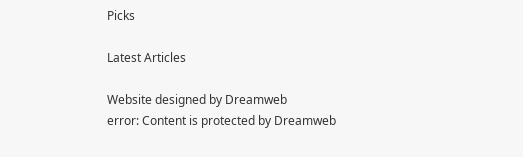Picks

Latest Articles

Website designed by Dreamweb
error: Content is protected by Dreamweb